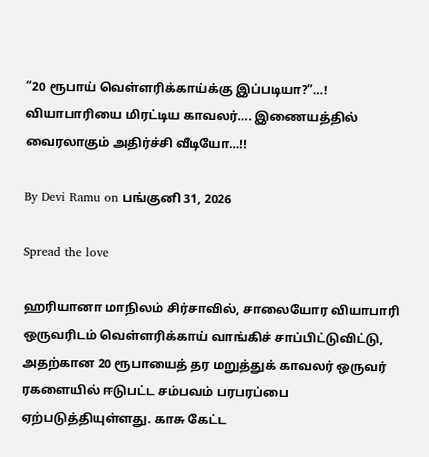“20 ரூபாய் வெள்ளரிக்காய்க்கு இப்படியா?”…! வியாபாரியை மிரட்டிய காவலர்…. இணையத்தில் வைரலாகும் அதிர்ச்சி வீடியோ…!!

By Devi Ramu on பங்குனி 31, 2026

Spread the love

ஹரியானா மாநிலம் சிர்சாவில், சாலையோர வியாபாரி ஒருவரிடம் வெள்ளரிக்காய் வாங்கிச் சாப்பிட்டுவிட்டு, அதற்கான 20 ரூபாயைத் தர மறுத்துக் காவலர் ஒருவர் ரகளையில் ஈடுபட்ட சம்பவம் பரபரப்பை ஏற்படுத்தியுள்ளது. காசு கேட்ட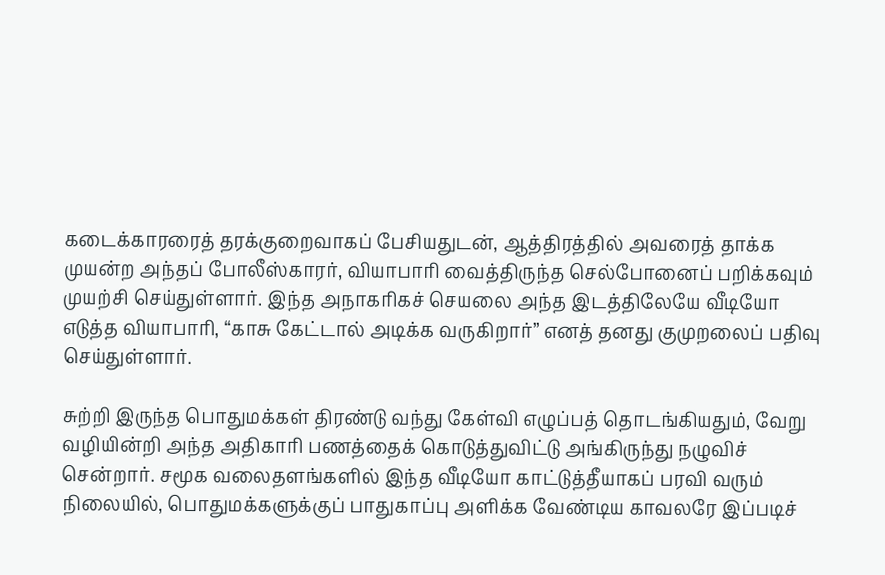கடைக்காரரைத் தரக்குறைவாகப் பேசியதுடன், ஆத்திரத்தில் அவரைத் தாக்க முயன்ற அந்தப் போலீஸ்காரர், வியாபாரி வைத்திருந்த செல்போனைப் பறிக்கவும் முயற்சி செய்துள்ளார். இந்த அநாகரிகச் செயலை அந்த இடத்திலேயே வீடியோ எடுத்த வியாபாரி, “காசு கேட்டால் அடிக்க வருகிறார்” எனத் தனது குமுறலைப் பதிவு செய்துள்ளார்.

சுற்றி இருந்த பொதுமக்கள் திரண்டு வந்து கேள்வி எழுப்பத் தொடங்கியதும், வேறு வழியின்றி அந்த அதிகாரி பணத்தைக் கொடுத்துவிட்டு அங்கிருந்து நழுவிச் சென்றார். சமூக வலைதளங்களில் இந்த வீடியோ காட்டுத்தீயாகப் பரவி வரும் நிலையில், பொதுமக்களுக்குப் பாதுகாப்பு அளிக்க வேண்டிய காவலரே இப்படிச்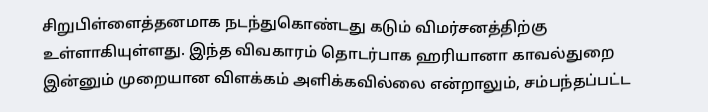சிறுபிள்ளைத்தனமாக நடந்துகொண்டது கடும் விமர்சனத்திற்கு உள்ளாகியுள்ளது. இந்த விவகாரம் தொடர்பாக ஹரியானா காவல்துறை இன்னும் முறையான விளக்கம் அளிக்கவில்லை என்றாலும், சம்பந்தப்பட்ட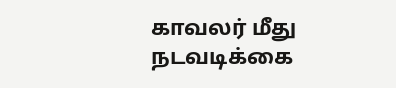காவலர் மீது நடவடிக்கை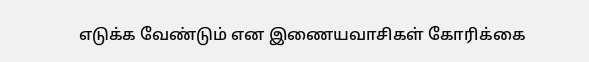எடுக்க வேண்டும் என இணையவாசிகள் கோரிக்கை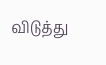விடுத்து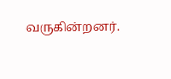வருகின்றனர்.